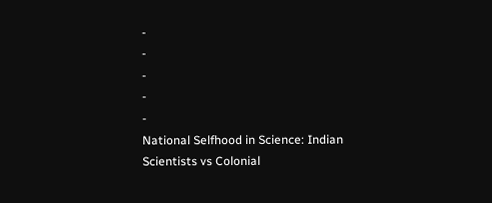-
-
-
-
-
National Selfhood in Science: Indian Scientists vs Colonial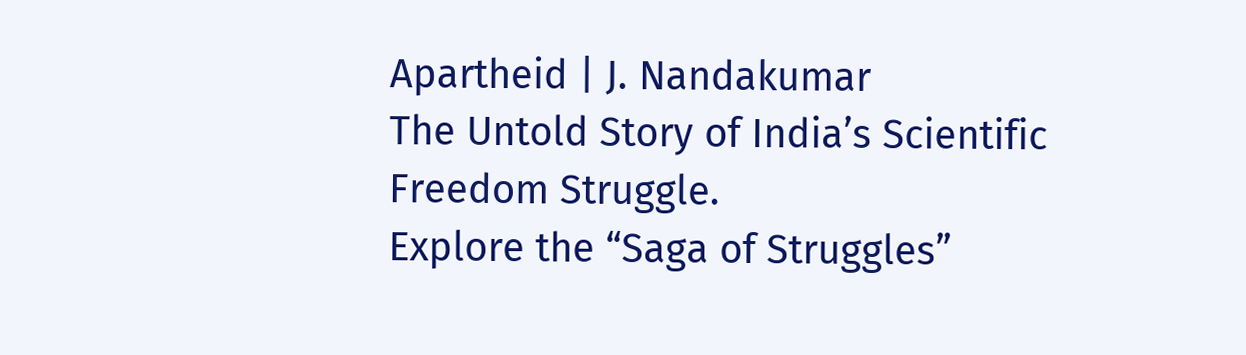Apartheid | J. Nandakumar
The Untold Story of India’s Scientific Freedom Struggle.
Explore the “Saga of Struggles”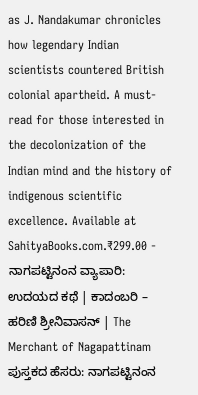as J. Nandakumar chronicles how legendary Indian scientists countered British colonial apartheid. A must-read for those interested in the decolonization of the Indian mind and the history of indigenous scientific excellence. Available at SahityaBooks.com.₹299.00 -
ನಾಗಪಟ್ಟಿನಂನ ವ್ಯಾಪಾರಿ: ಉದಯದ ಕಥೆ | ಕಾದಂಬರಿ – ಹರಿಣಿ ಶ್ರೀನಿವಾಸನ್ | The Merchant of Nagapattinam
ಪುಸ್ತಕದ ಹೆಸರು: ನಾಗಪಟ್ಟಿನಂನ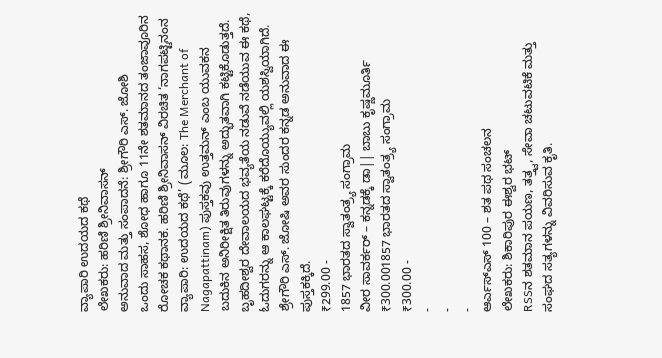ವ್ಯಾಪಾರಿ ಉದಯದ ಕಥೆ
ಲೇಖಕರು: ಹರಿಣಿ ಶ್ರೀನಿವಾಸನ್
ಅನುವಾದ ಮತ್ತು ಸಂಪಾದನೆ: ಶ್ರೀಗೌರಿ ಎಸ್. ಜೋಶಿ
ಒಂದು ಸಾಹಸ, ಶೋಧ ಹಾಗೂ 11ನೇ ಶತಮಾನದ ತಂಜಾವೂರಿನ ರೋಚಕ ಕಥಾನಕ. ಹರಿಣಿ ಶ್ರೀನಿವಾಸನ್ ವಿರಚಿತ ‘ನಾಗಪಟ್ಟಿನಂನ ವ್ಯಾಪಾರಿ: ಉದಯದ ಕಥೆ’ (ಮೂಲ: The Merchant of Nagapattinam) ಪುಸ್ತಕವು ಉತ್ತಮನ್ ಎಂಬ ಯುವಕನ ಬದುಕಿನ ಅನಿರೀಕ್ಷಿತ ತಿರುವುಗಳನ್ನು ಅದ್ಭುತವಾಗಿ ಕಟ್ಟಿಕೊಡುತ್ತದೆ. ಬೃಹದೀಶ್ವರ ದೇವಾಲಯದ ಭವ್ಯತೆಯ ನಡುವೆ ನಡೆಯುವ ಈ ಕಥೆ, ಓದುಗರನ್ನು ಆ ಕಾಲಘಟ್ಟಕ್ಕೆ ಕರೆದೊಯ್ಯುವಲ್ಲಿ ಯಶಸ್ವಿಯಾಗಿದೆ. ಶ್ರೇಗೌರಿ ಎಸ್. ಜೋಷಿ ಅವರ ಸುಂದರ ಕನ್ನಡ ಅನುವಾದ ಈ ಪುಸ್ತಕಕ್ಕಿದೆ.
₹299.00 -
1857 ಭಾರತದ ಸ್ವಾತಂತ್ರ್ಯ ಸಂಗ್ರಾಮ
ವೀರ ಸಾವರ್ಕರ್ – ಕನ್ನಡಕ್ಕೆ ಡಾ|| ಬಾಬು ಕೃಷ್ಣಮೂರ್ತಿ
₹300.001857 ಭಾರತದ ಸ್ವಾತಂತ್ರ್ಯ ಸಂಗ್ರಾಮ
₹300.00 -
-
-
-
ಆರ್ಎಸ್ಎಸ್ 100 – ಶತ ಪಥ ಸಂಚಲನ
ಲೇಖಕರು: ಶಿಕಾರಿಪುರ ಈಶ್ವರ ಭಟ್
RSSನ ಶತಮಾನ ಪಯಣ, ತತ್ತ್ವ, ಸೇವಾ ಚಟುವಟಿಕೆ ಮತ್ತು ಸಂಘದ ಸತ್ಯಗಳನ್ನು ವಿವರಿಸುವ ಕೃತಿ.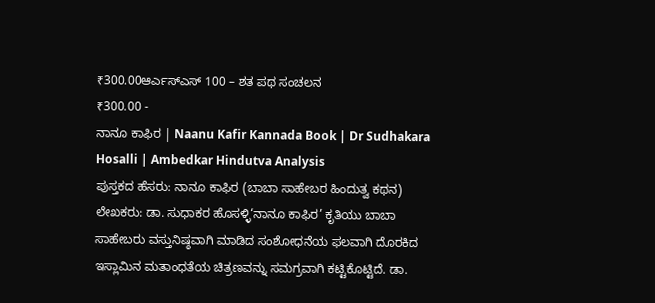₹300.00ಆರ್ಎಸ್ಎಸ್ 100 – ಶತ ಪಥ ಸಂಚಲನ
₹300.00 -
ನಾನೂ ಕಾಫಿರ | Naanu Kafir Kannada Book | Dr Sudhakara Hosalli | Ambedkar Hindutva Analysis
ಪುಸ್ತಕದ ಹೆಸರು: ನಾನೂ ಕಾಫಿರ (ಬಾಬಾ ಸಾಹೇಬರ ಹಿಂದುತ್ವ ಕಥನ)
ಲೇಖಕರು: ಡಾ. ಸುಧಾಕರ ಹೊಸಳ್ಳಿ‘ನಾನೂ ಕಾಫಿರ’ ಕೃತಿಯು ಬಾಬಾ ಸಾಹೇಬರು ವಸ್ತುನಿಷ್ಠವಾಗಿ ಮಾಡಿದ ಸಂಶೋಧನೆಯ ಫಲವಾಗಿ ದೊರಕಿದ ಇಸ್ಲಾಮಿನ ಮತಾಂಧತೆಯ ಚಿತ್ರಣವನ್ನು ಸಮಗ್ರವಾಗಿ ಕಟ್ಟಿಕೊಟ್ಟಿದೆ. ಡಾ.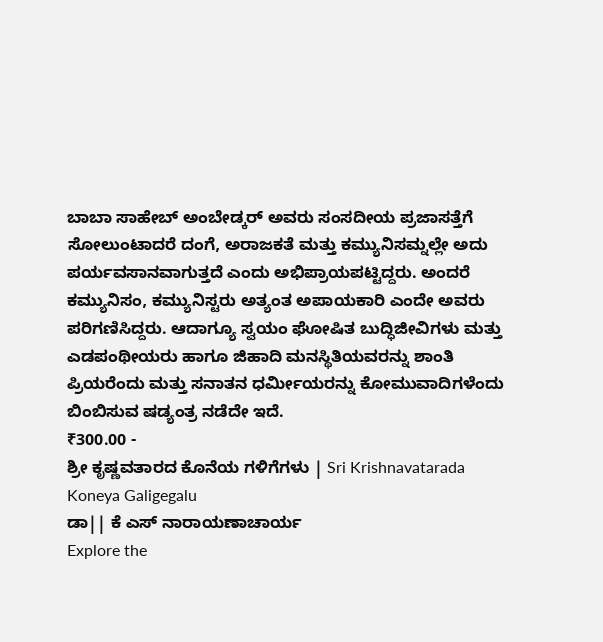ಬಾಬಾ ಸಾಹೇಬ್ ಅಂಬೇಡ್ಕರ್ ಅವರು ಸಂಸದೀಯ ಪ್ರಜಾಸತ್ತೆಗೆ ಸೋಲುಂಟಾದರೆ ದಂಗೆ, ಅರಾಜಕತೆ ಮತ್ತು ಕಮ್ಯುನಿಸಮ್ನಲ್ಲೇ ಅದು ಪರ್ಯವಸಾನವಾಗುತ್ತದೆ ಎಂದು ಅಭಿಪ್ರಾಯಪಟ್ಟಿದ್ದರು. ಅಂದರೆ ಕಮ್ಯುನಿಸಂ, ಕಮ್ಯುನಿಸ್ಟರು ಅತ್ಯಂತ ಅಪಾಯಕಾರಿ ಎಂದೇ ಅವರು ಪರಿಗಣಿಸಿದ್ದರು. ಆದಾಗ್ಯೂ ಸ್ವಯಂ ಘೋಷಿತ ಬುದ್ಧಿಜೀವಿಗಳು ಮತ್ತು ಎಡಪಂಥೀಯರು ಹಾಗೂ ಜಿಹಾದಿ ಮನಸ್ಥಿತಿಯವರನ್ನು ಶಾಂತಿ ಪ್ರಿಯರೆಂದು ಮತ್ತು ಸನಾತನ ಧರ್ಮೀಯರನ್ನು ಕೋಮುವಾದಿಗಳೆಂದು ಬಿಂಬಿಸುವ ಷಡ್ಯಂತ್ರ ನಡೆದೇ ಇದೆ.
₹300.00 -
ಶ್ರೀ ಕೃಷ್ಣವತಾರದ ಕೊನೆಯ ಗಳಿಗೆಗಳು | Sri Krishnavatarada Koneya Galigegalu
ಡಾ|| ಕೆ ಎಸ್ ನಾರಾಯಣಾಚಾರ್ಯ
Explore the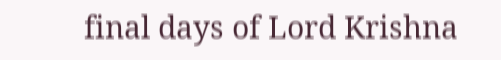final days of Lord Krishna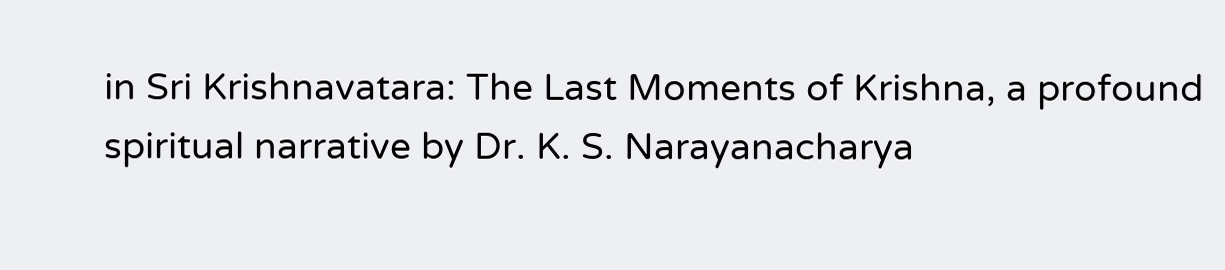in Sri Krishnavatara: The Last Moments of Krishna, a profound spiritual narrative by Dr. K. S. Narayanacharya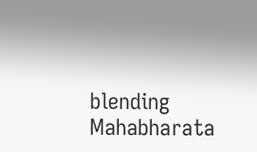blending Mahabharata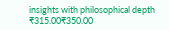insights with philosophical depth
₹315.00₹350.00